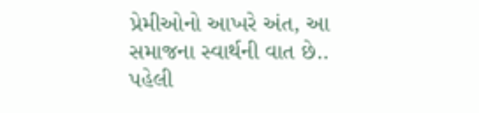પ્રેમીઓનો આખરે અંત, આ સમાજના સ્વાર્થની વાત છે..
પહેલી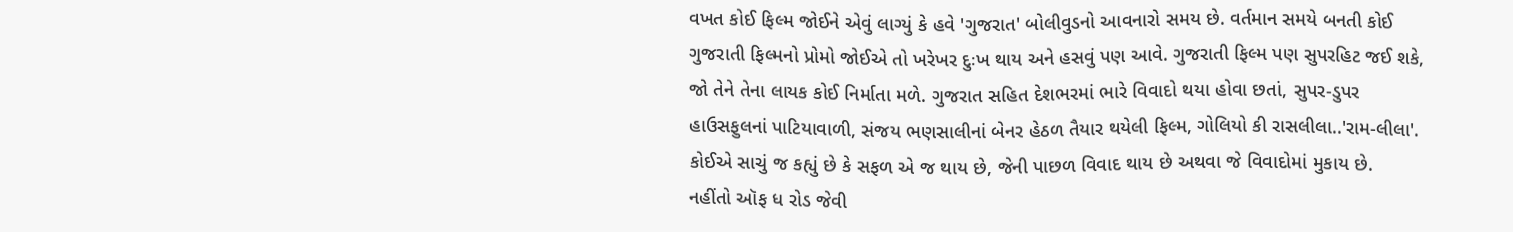વખત કોઈ ફિલ્મ જોઈને એવું લાગ્યું કે હવે 'ગુજરાત' બોલીવુડનો આવનારો સમય છે. વર્તમાન સમયે બનતી કોઈ ગુજરાતી ફિલ્મનો પ્રોમો જોઈએ તો ખરેખર દુઃખ થાય અને હસવું પણ આવે. ગુજરાતી ફિલ્મ પણ સુપરહિટ જઈ શકે, જો તેને તેના લાયક કોઈ નિર્માતા મળે. ગુજરાત સહિત દેશભરમાં ભારે વિવાદો થયા હોવા છતાં, સુપર-ડુપર હાઉસફુલનાં પાટિયાવાળી, સંજય ભણસાલીનાં બેનર હેઠળ તૈયાર થયેલી ફિલ્મ, ગોલિયો કી રાસલીલા..'રામ-લીલા'. કોઈએ સાચું જ કહ્યું છે કે સફળ એ જ થાય છે, જેની પાછળ વિવાદ થાય છે અથવા જે વિવાદોમાં મુકાય છે.
નહીંતો ઑફ ધ રોડ જેવી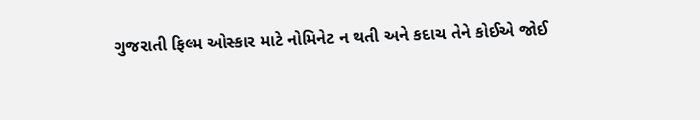ગુજરાતી ફિલ્મ ઓસ્કાર માટે નોમિનેટ ન થતી અને કદાચ તેને કોઈએ જોઈ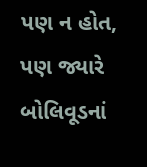પણ ન હોત, પણ જ્યારે બોલિવૂડનાં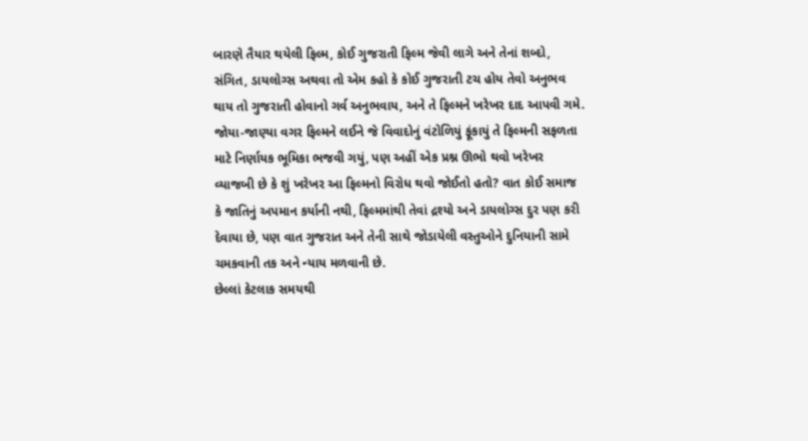બારણે તૈયાર થયેલી ફિલ્મ, કોઈ ગુજરાતી ફિલ્મ જેવી લાગે અને તેનાં શબ્દો, સંગિત, ડાયલોગ્સ અથવા તો એમ કહો કે કોઈ ગુજરાતી ટચ હોય તેવો અનુભવ થાય તો ગુજરાતી હોવાનો ગર્વ અનુભવાય, અને તે ફિલ્મને ખરેખર દાદ આપવી ગમે.
જોયા-જાણ્યા વગર ફિલ્મને લઈને જે વિવાદોનું વંટોળિયું ફૂંકાયું તે ફિલ્મની સફળતા માટે નિર્ણાયક ભૂમિકા ભજવી ગયું, પણ અહીં એક પ્રશ્ન ઊભો થવો ખરેખર વ્યાજબી છે કે શું ખરેખર આ ફિલ્મનો વિરોધ થવો જોઈતો હતો? વાત કોઈ સમાજ કે જાતિનું અપમાન કર્યાની નથી, ફિલ્મમાંથી તેવાં દ્રશ્યો અને ડાયલોગ્સ દુર પણ કરી દેવાયા છે, પણ વાત ગુજરાત અને તેની સાથે જોડાયેલી વસ્તુઓને દુનિયાની સામે ચમકવાની તક અને ન્યાય મળવાની છે.
છેલ્લાં કેટલાક સમયથી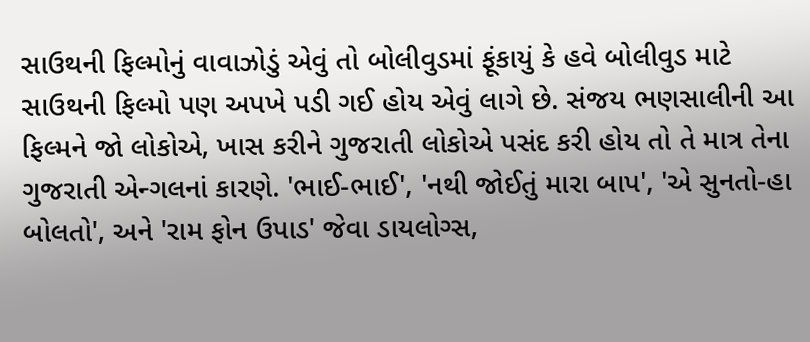સાઉથની ફિલ્મોનું વાવાઝોડું એવું તો બોલીવુડમાં ફૂંકાયું કે હવે બોલીવુડ માટે સાઉથની ફિલ્મો પણ અપખે પડી ગઈ હોય એવું લાગે છે. સંજય ભણસાલીની આ ફિલ્મને જો લોકોએ, ખાસ કરીને ગુજરાતી લોકોએ પસંદ કરી હોય તો તે માત્ર તેના ગુજરાતી એન્ગલનાં કારણે. 'ભાઈ-ભાઈ', 'નથી જોઈતું મારા બાપ', 'એ સુનતો-હા બોલતો', અને 'રામ ફોન ઉપાડ' જેવા ડાયલોગ્સ,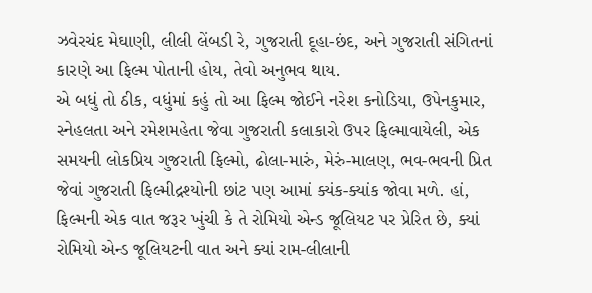ઝવેરચંદ મેઘાણી, લીલી લેંબડી રે, ગુજરાતી દૂહા-છંદ, અને ગુજરાતી સંગિતનાં કારણે આ ફિલ્મ પોતાની હોય, તેવો અનુભવ થાય.
એ બધું તો ઠીક, વધુંમાં કહું તો આ ફિલ્મ જોઈને નરેશ કનોડિયા, ઉપેનકુમાર, સ્નેહલતા અને રમેશમહેતા જેવા ગુજરાતી કલાકારો ઉપર ફિલ્માવાયેલી, એક સમયની લોકપ્રિય ગુજરાતી ફિલ્મો, ઢોલા-મારું, મેરું-માલણ, ભવ-ભવની પ્રિત જેવાં ગુજરાતી ફિલ્મીદ્રશ્યોની છાંટ પણ આમાં ક્યંક-ક્યાંક જોવા મળે. હાં, ફિલ્મની એક વાત જરૂર ખુંચી કે તે રોમિયો એન્ડ જૂલિયટ પર પ્રેરિત છે, ક્યાં રોમિયો એન્ડ જૂલિયટની વાત અને ક્યાં રામ-લીલાની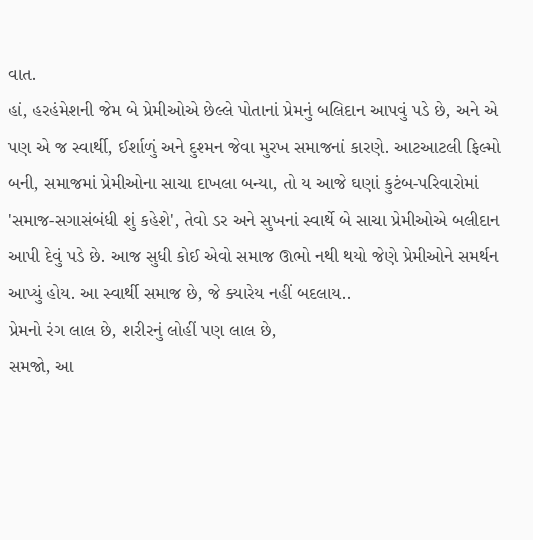વાત.
હાં, હરહંમેશની જેમ બે પ્રેમીઓએ છેલ્લે પોતાનાં પ્રેમનું બલિદાન આપવું પડે છે, અને એ પણ એ જ સ્વાર્થી, ઈર્શાળું અને દુશ્મન જેવા મુરખ સમાજનાં કારણે. આટઆટલી ફિલ્મો બની, સમાજમાં પ્રેમીઓના સાચા દાખલા બન્યા, તો ય આજે ઘણાં કુટંબ-પરિવારોમાં 'સમાજ-સગાસંબંધી શું કહેશે', તેવો ડર અને સુખનાં સ્વાર્થે બે સાચા પ્રેમીઓએ બલીદાન આપી દેવું પડે છે. આજ સુધી કોઈ એવો સમાજ ઊભો નથી થયો જેણે પ્રેમીઓને સમર્થન આપ્યું હોય. આ સ્વાર્થી સમાજ છે, જે ક્યારેય નહીં બદલાય..
પ્રેમનો રંગ લાલ છે, શરીરનું લોહીં પણ લાલ છે,
સમજો, આ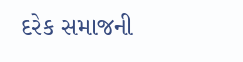દરેક સમાજની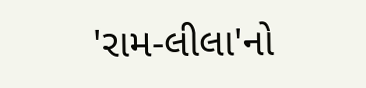'રામ-લીલા'નો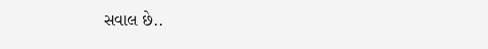સવાલ છે..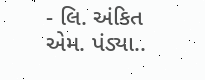- લિ. અંકિત એમ. પંડ્યા..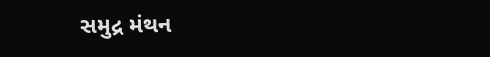સમુદ્ર મંથન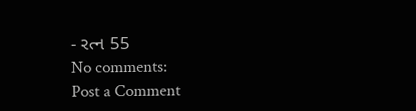- રત્ન 55
No comments:
Post a Comment